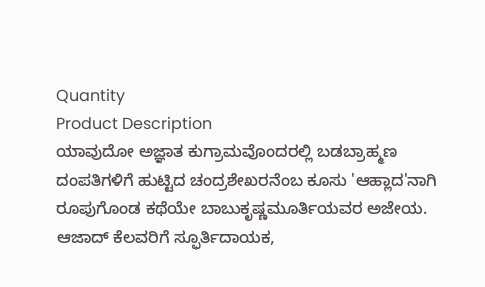Quantity
Product Description
ಯಾವುದೋ ಅಜ್ಞಾತ ಕುಗ್ರಾಮವೊಂದರಲ್ಲಿ ಬಡಬ್ರಾಹ್ಮಣ ದಂಪತಿಗಳಿಗೆ ಹುಟ್ಟಿದ ಚಂದ್ರಶೇಖರನೆಂಬ ಕೂಸು 'ಆಹ್ಲಾದ'ನಾಗಿ ರೂಪುಗೊಂಡ ಕಥೆಯೇ ಬಾಬುಕೃಷ್ಣಮೂರ್ತಿಯವರ ಅಜೇಯ.
ಆಜಾದ್ ಕೆಲವರಿಗೆ ಸ್ಫೂರ್ತಿದಾಯಕ,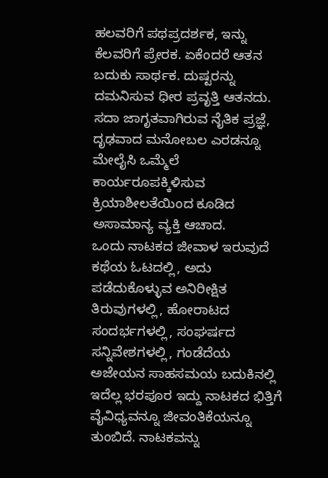ಹಲವರಿಗೆ ಪಥಪ್ರದರ್ಶಕ, ಇನ್ನು ಕೆಲವರಿಗೆ ಪ್ರೇರಕ. ಏಕೆಂದರೆ ಆತನ ಬದುಕು ಸಾರ್ಥಕ. ದುಷ್ಟರನ್ನು ದಮನಿಸುವ ಧೀರ ಪ್ರವೃತ್ತಿ ಆತನದು. ಸದಾ ಜಾಗೃತವಾಗಿರುವ ನೈತಿಕ ಪ್ರಜ್ಞೆ, ದೃಢವಾದ ಮನೋಬಲ ಎರಡನ್ನೂ ಮೇಲೈಸಿ ಒಮ್ಮೆಲೆ ಕಾರ್ಯರೂಪಕ್ಕಿಳಿಸುವ ಕ್ರಿಯಾಶೀಲತೆಯಿಂದ ಕೂಡಿದ ಅಸಾಮಾನ್ಯ ವ್ಯಕ್ತಿ ಆಚಾದ.
ಒಂದು ನಾಟಕದ ಜೀವಾಳ ಇರುವುದೆ ಕಥೆಯ ಓಟದಲ್ಲಿ, ಅದು ಪಡೆದುಕೊಳ್ಳುವ ಅನಿರೀಕ್ಷಿತ ತಿರುವುಗಳಲ್ಲಿ, ಹೋರಾಟದ ಸಂದರ್ಭಗಳಲ್ಲಿ, ಸಂಘರ್ಷದ ಸನ್ನಿವೇಶಗಳಲ್ಲಿ, ಗಂಡೆದೆಯ ಅಜೇಯನ ಸಾಹಸಮಯ ಬದುಕಿನಲ್ಲಿ ಇದೆಲ್ಲ ಭರಪೂರ ಇದ್ದು ನಾಟಕದ ಭಿತ್ತಿಗೆ ವೈವಿಧ್ಯವನ್ನೂ ಜೀವಂತಿಕೆಯನ್ನೂ ತುಂಬಿದೆ. ನಾಟಕವನ್ನು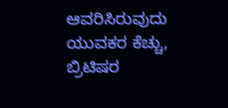ಆವರಿಸಿರುವುದು ಯುವಕರ ಕೆಚ್ಚು, ಬ್ರಿಟಿಷರ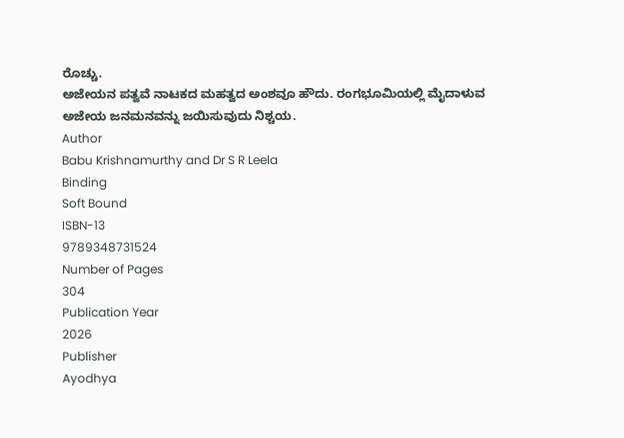ರೊಚ್ಚು.
ಅಜೇಯನ ಪತ್ವವೆ ನಾಟಕದ ಮಹತ್ವದ ಅಂಶವೂ ಹೌದು. ರಂಗಭೂಮಿಯಲ್ಲಿ ಮೈದಾಳುವ ಅಜೇಯ ಜನಮನವನ್ನು ಜಯಿಸುವುದು ನಿಶ್ಚಯ.
Author
Babu Krishnamurthy and Dr S R Leela
Binding
Soft Bound
ISBN-13
9789348731524
Number of Pages
304
Publication Year
2026
Publisher
Ayodhya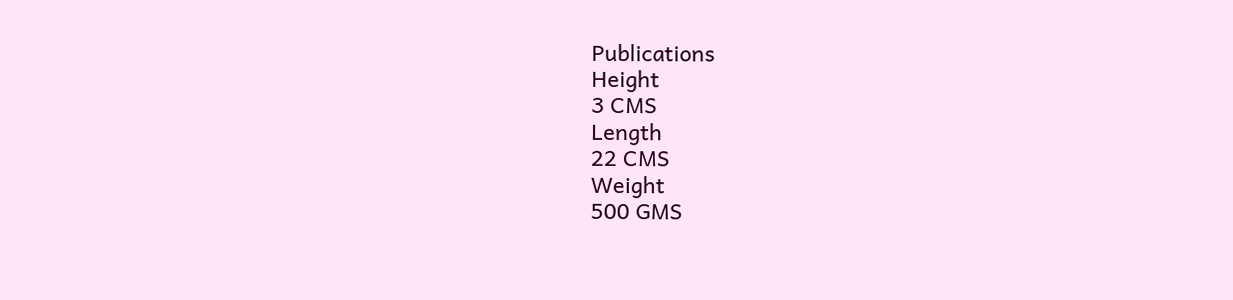Publications
Height
3 CMS
Length
22 CMS
Weight
500 GMS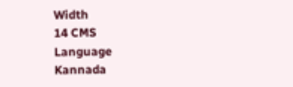Width
14 CMS
Language
Kannada